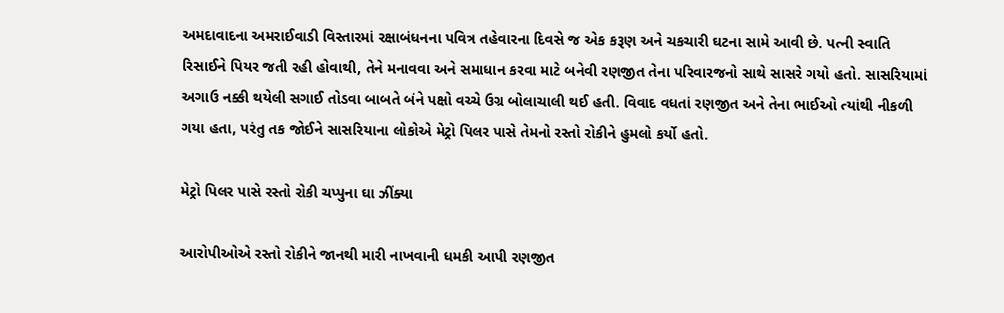અમદાવાદના અમરાઈવાડી વિસ્તારમાં રક્ષાબંધનના પવિત્ર તહેવારના દિવસે જ એક કરૂણ અને ચકચારી ઘટના સામે આવી છે. પત્ની સ્વાતિ રિસાઈને પિયર જતી રહી હોવાથી, તેને મનાવવા અને સમાધાન કરવા માટે બનેવી રણજીત તેના પરિવારજનો સાથે સાસરે ગયો હતો. સાસરિયામાં અગાઉ નક્કી થયેલી સગાઈ તોડવા બાબતે બંને પક્ષો વચ્ચે ઉગ્ર બોલાચાલી થઈ હતી. વિવાદ વધતાં રણજીત અને તેના ભાઈઓ ત્યાંથી નીકળી ગયા હતા, પરંતુ તક જોઈને સાસરિયાના લોકોએ મેટ્રો પિલર પાસે તેમનો રસ્તો રોકીને હુમલો કર્યો હતો.

મેટ્રો પિલર પાસે રસ્તો રોકી ચપ્પુના ઘા ઝીંક્યા

આરોપીઓએ રસ્તો રોકીને જાનથી મારી નાખવાની ધમકી આપી રણજીત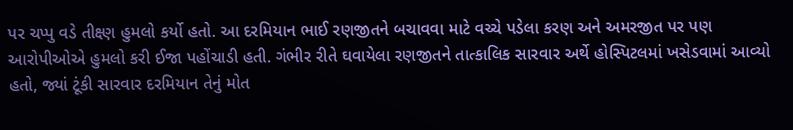પર ચપ્પુ વડે તીક્ષ્ણ હુમલો કર્યો હતો. આ દરમિયાન ભાઈ રણજીતને બચાવવા માટે વચ્ચે પડેલા કરણ અને અમરજીત પર પણ આરોપીઓએ હુમલો કરી ઈજા પહોંચાડી હતી. ગંભીર રીતે ઘવાયેલા રણજીતને તાત્કાલિક સારવાર અર્થે હોસ્પિટલમાં ખસેડવામાં આવ્યો હતો, જ્યાં ટૂંકી સારવાર દરમિયાન તેનું મોત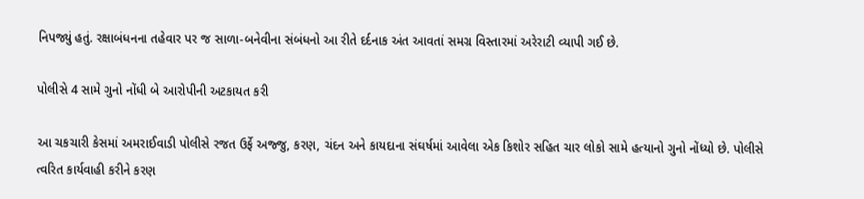નિપજ્યું હતું. રક્ષાબંધનના તહેવાર પર જ સાળા-બનેવીના સંબંધનો આ રીતે દર્દનાક અંત આવતાં સમગ્ર વિસ્તારમાં અરેરાટી વ્યાપી ગઈ છે.

પોલીસે 4 સામે ગુનો નોંધી બે આરોપીની અટકાયત કરી

આ ચકચારી કેસમાં અમરાઈવાડી પોલીસે રજત ઉર્ફે અજ્જુ, કરણ, ચંદન અને કાયદાના સંઘર્ષમાં આવેલા એક કિશોર સહિત ચાર લોકો સામે હત્યાનો ગુનો નોંધ્યો છે. પોલીસે ત્વરિત કાર્યવાહી કરીને કરણ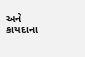અને કાયદાના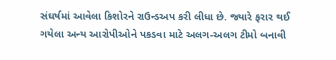સંઘર્ષમાં આવેલા કિશોરને રાઉન્ડઅપ કરી લીધા છે. જ્યારે ફરાર થઈ ગયેલા અન્ય આરોપીઓને પકડવા માટે અલગ-અલગ ટીમો બનાવી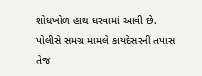શોધખોળ હાથ ધરવામાં આવી છે. પોલીસે સમગ્ર મામલે કાયદેસરની તપાસ તેજ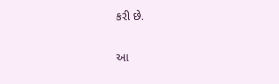કરી છે.

આ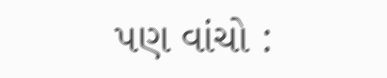પણ વાંચો :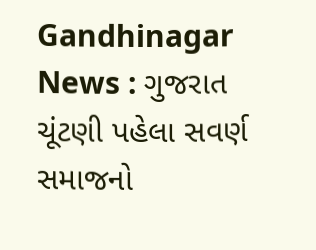Gandhinagar News : ગુજરાત ચૂંટણી પહેલા સવર્ણ સમાજનો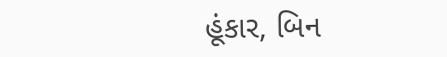હૂંકાર, બિન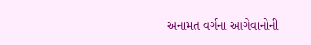અનામત વર્ગના આગેવાનોની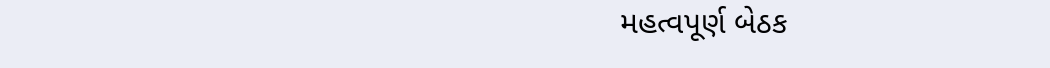મહત્વપૂર્ણ બેઠક